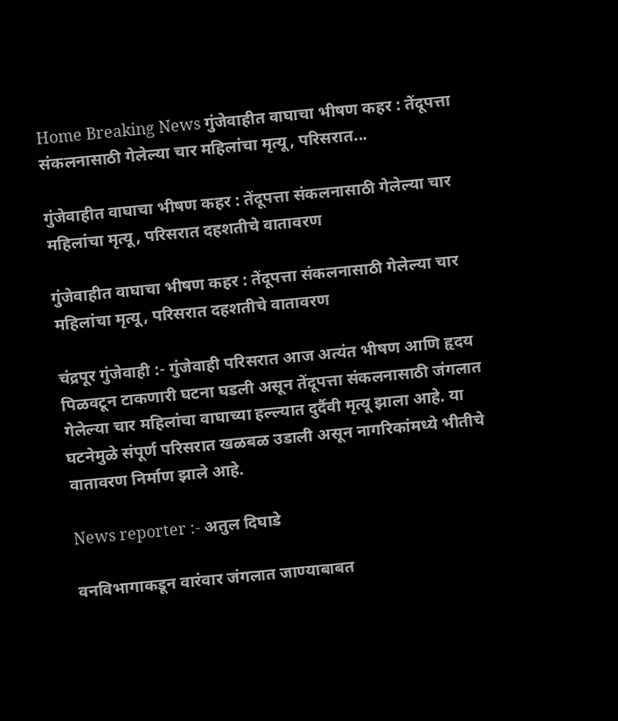Home Breaking News गुंजेवाहीत वाघाचा भीषण कहर : तेंदूपत्ता संकलनासाठी गेलेल्या चार महिलांचा मृत्यू, परिसरात...

गुंजेवाहीत वाघाचा भीषण कहर : तेंदूपत्ता संकलनासाठी गेलेल्या चार महिलांचा मृत्यू, परिसरात दहशतीचे वातावरण

गुंजेवाहीत वाघाचा भीषण कहर : तेंदूपत्ता संकलनासाठी गेलेल्या चार महिलांचा मृत्यू, परिसरात दहशतीचे वातावरण

चंद्रपूर गुंजेवाही :- गुंजेवाही परिसरात आज अत्यंत भीषण आणि हृदय पिळवटून टाकणारी घटना घडली असून तेंदूपत्ता संकलनासाठी जंगलात गेलेल्या चार महिलांचा वाघाच्या हल्ल्यात दुर्दैवी मृत्यू झाला आहे. या घटनेमुळे संपूर्ण परिसरात खळबळ उडाली असून नागरिकांमध्ये भीतीचे वातावरण निर्माण झाले आहे.

News reporter :- अतुल दिघाडे

वनविभागाकडून वारंवार जंगलात जाण्याबाबत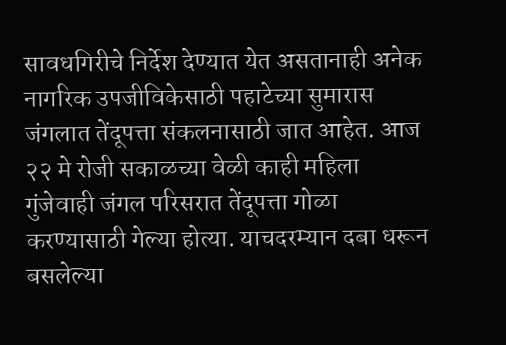सावधगिरीचे निर्देश देण्यात येत असतानाही अनेक नागरिक उपजीविकेसाठी पहाटेच्या सुमारास जंगलात तेंदूपत्ता संकलनासाठी जात आहेत. आज २२ मे रोजी सकाळच्या वेळी काही महिला गुंजेवाही जंगल परिसरात तेंदूपत्ता गोळा करण्यासाठी गेल्या होत्या. याचदरम्यान दबा धरून बसलेल्या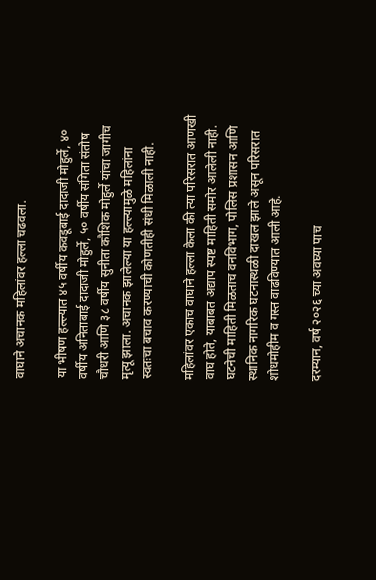वाघाने अचानक महिलांवर हल्ला चढवला.

या भीषण हल्ल्यात ४५ वर्षीय कवडूबाई दादाजी मोहुर्ले, ४० वर्षीय अनिताबाई दादाजी मोहुर्ले, ५० वर्षीय संगिता संतोष चौधरी आणि ३८ वर्षीय सुनीता कौशिक मोहुर्ले यांचा जागीच मृत्यू झाला. अचानक झालेल्या या हल्ल्यामुळे महिलांना स्वतःचा बचाव करण्याची कोणतीही संधी मिळाली नाही.

महिलांवर एकाच वाघाने हल्ला केला की त्या परिसरात आणखी वाघ होते, याबाबत अद्याप स्पष्ट माहिती समोर आलेली नाही. घटनेची माहिती मिळताच वनविभाग, पोलिस प्रशासन आणि स्थानिक नागरिक घटनास्थळी दाखल झाले असून परिसरात शोधमोहीम व गस्त वाढविण्यात आली आहे.

दरम्यान, वर्ष २०२६ च्या अवघ्या पाच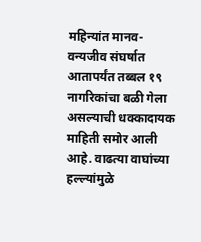महिन्यांत मानव-वन्यजीव संघर्षात आतापर्यंत तब्बल १९ नागरिकांचा बळी गेला असल्याची धक्कादायक माहिती समोर आली आहे. वाढत्या वाघांच्या हल्ल्यांमुळे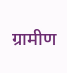ग्रामीण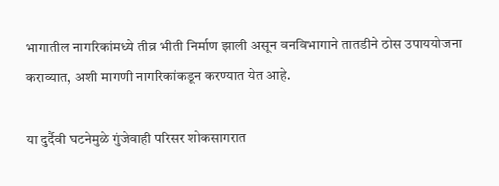भागातील नागरिकांमध्ये तीव्र भीती निर्माण झाली असून वनविभागाने तातडीने ठोस उपाययोजना कराव्यात, अशी मागणी नागरिकांकडून करण्यात येत आहे.

या दुर्दैवी घटनेमुळे गुंजेवाही परिसर शोकसागरात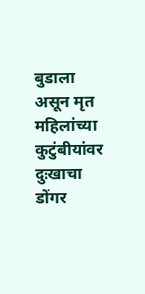बुडाला असून मृत महिलांच्या कुटुंबीयांवर दुःखाचा डोंगर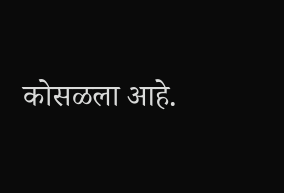कोसळला आहे.